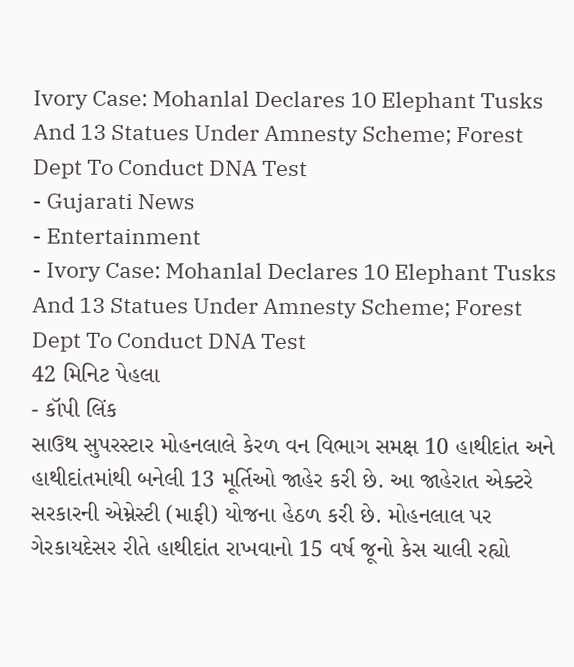Ivory Case: Mohanlal Declares 10 Elephant Tusks And 13 Statues Under Amnesty Scheme; Forest Dept To Conduct DNA Test
- Gujarati News
- Entertainment
- Ivory Case: Mohanlal Declares 10 Elephant Tusks And 13 Statues Under Amnesty Scheme; Forest Dept To Conduct DNA Test
42 મિનિટ પેહલા
- કૉપી લિંક
સાઉથ સુપરસ્ટાર મોહનલાલે કેરળ વન વિભાગ સમક્ષ 10 હાથીદાંત અને હાથીદાંતમાંથી બનેલી 13 મૂર્તિઓ જાહેર કરી છે. આ જાહેરાત એક્ટરે સરકારની એમ્નેસ્ટી (માફી) યોજના હેઠળ કરી છે. મોહનલાલ પર ગેરકાયદેસર રીતે હાથીદાંત રાખવાનો 15 વર્ષ જૂનો કેસ ચાલી રહ્યો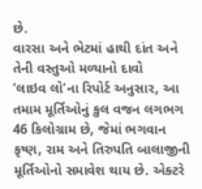છે.
વારસા અને ભેટમાં હાથી દાંત અને તેની વસ્તુઓ મળ્યાનો દાવો
‘લાઇવ લો’ના રિપોર્ટ અનુસાર, આ તમામ મૂર્તિઓનું કુલ વજન લગભગ 46 કિલોગ્રામ છે, જેમાં ભગવાન કૃષ્ણ, રામ અને તિરુપતિ બાલાજીની મૂર્તિઓનો સમાવેશ થાય છે. એક્ટરે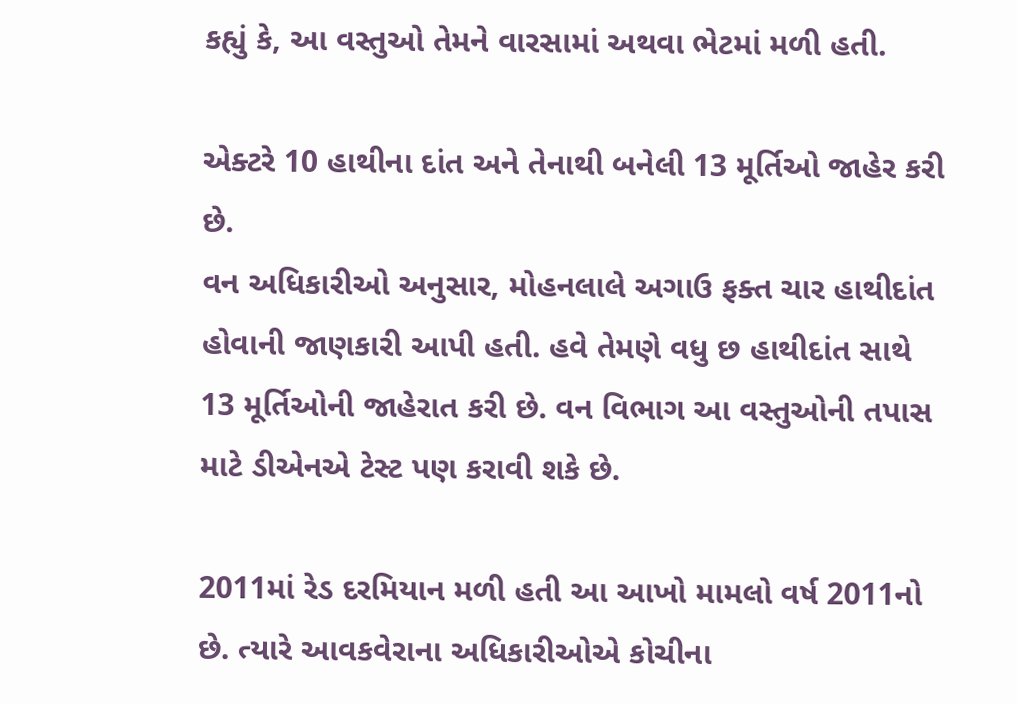કહ્યું કે, આ વસ્તુઓ તેમને વારસામાં અથવા ભેટમાં મળી હતી.

એક્ટરે 10 હાથીના દાંત અને તેનાથી બનેલી 13 મૂર્તિઓ જાહેર કરી છે.
વન અધિકારીઓ અનુસાર, મોહનલાલે અગાઉ ફક્ત ચાર હાથીદાંત હોવાની જાણકારી આપી હતી. હવે તેમણે વધુ છ હાથીદાંત સાથે 13 મૂર્તિઓની જાહેરાત કરી છે. વન વિભાગ આ વસ્તુઓની તપાસ માટે ડીએનએ ટેસ્ટ પણ કરાવી શકે છે.

2011માં રેડ દરમિયાન મળી હતી આ આખો મામલો વર્ષ 2011નો છે. ત્યારે આવકવેરાના અધિકારીઓએ કોચીના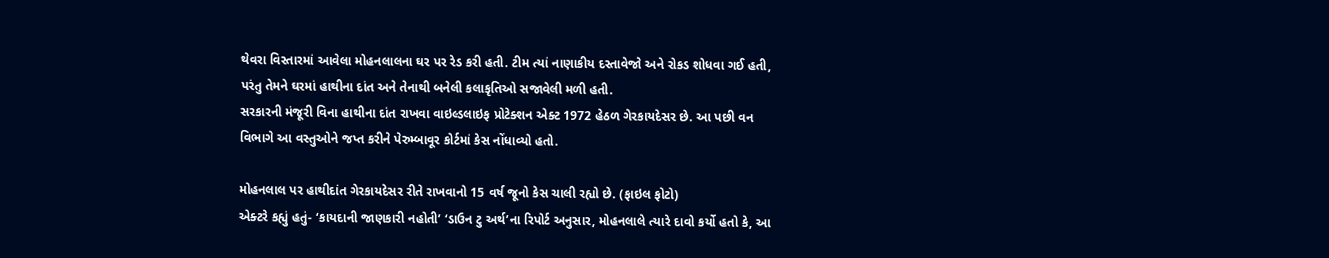થેવરા વિસ્તારમાં આવેલા મોહનલાલના ઘર પર રેડ કરી હતી. ટીમ ત્યાં નાણાકીય દસ્તાવેજો અને રોકડ શોધવા ગઈ હતી, પરંતુ તેમને ઘરમાં હાથીના દાંત અને તેનાથી બનેલી કલાકૃતિઓ સજાવેલી મળી હતી.
સરકારની મંજૂરી વિના હાથીના દાંત રાખવા વાઇલ્ડલાઇફ પ્રોટેક્શન એક્ટ 1972 હેઠળ ગેરકાયદેસર છે. આ પછી વન વિભાગે આ વસ્તુઓને જપ્ત કરીને પેરુમ્બાવૂર કોર્ટમાં કેસ નોંધાવ્યો હતો.

મોહનલાલ પર હાથીદાંત ગેરકાયદેસર રીતે રાખવાનો 15 વર્ષ જૂનો કેસ ચાલી રહ્યો છે. (ફાઇલ ફોટો)
એક્ટરે કહ્યું હતું- ‘કાયદાની જાણકારી નહોતી’ ‘ડાઉન ટુ અર્થ’ના રિપોર્ટ અનુસાર, મોહનલાલે ત્યારે દાવો કર્યો હતો કે, આ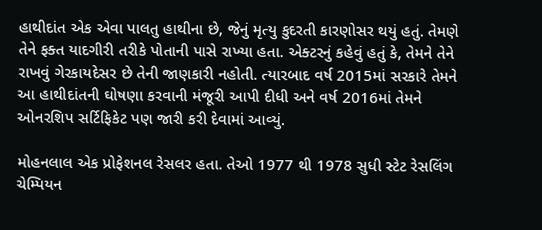હાથીદાંત એક એવા પાલતુ હાથીના છે, જેનું મૃત્યુ કુદરતી કારણોસર થયું હતું. તેમણે તેને ફક્ત યાદગીરી તરીકે પોતાની પાસે રાખ્યા હતા. એક્ટરનું કહેવું હતું કે, તેમને તેને રાખવું ગેરકાયદેસર છે તેની જાણકારી નહોતી. ત્યારબાદ વર્ષ 2015માં સરકારે તેમને આ હાથીદાંતની ઘોષણા કરવાની મંજૂરી આપી દીધી અને વર્ષ 2016માં તેમને ઓનરશિપ સર્ટિફિકેટ પણ જારી કરી દેવામાં આવ્યું.

મોહનલાલ એક પ્રોફેશનલ રેસલર હતા. તેઓ 1977 થી 1978 સુધી સ્ટેટ રેસલિંગ ચેમ્પિયન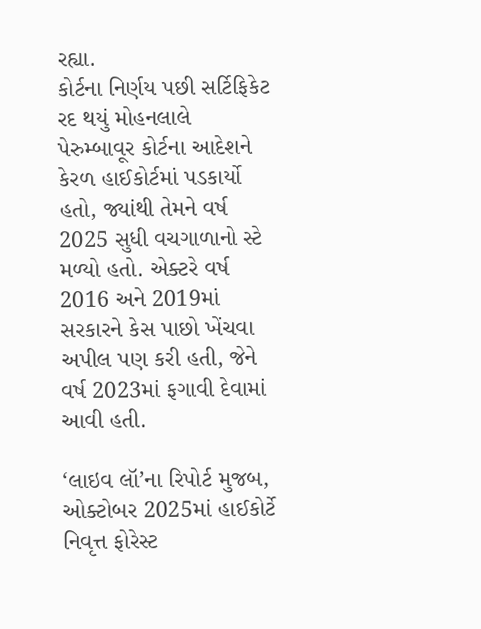રહ્યા.
કોર્ટના નિર્ણય પછી સર્ટિફિકેટ રદ થયું મોહનલાલે પેરુમ્બાવૂર કોર્ટના આદેશને કેરળ હાઈકોર્ટમાં પડકાર્યો હતો, જ્યાંથી તેમને વર્ષ 2025 સુધી વચગાળાનો સ્ટે મળ્યો હતો. એક્ટરે વર્ષ 2016 અને 2019માં સરકારને કેસ પાછો ખેંચવા અપીલ પણ કરી હતી, જેને વર્ષ 2023માં ફગાવી દેવામાં આવી હતી.

‘લાઇવ લૉ’ના રિપોર્ટ મુજબ, ઓક્ટોબર 2025માં હાઈકોર્ટે નિવૃત્ત ફોરેસ્ટ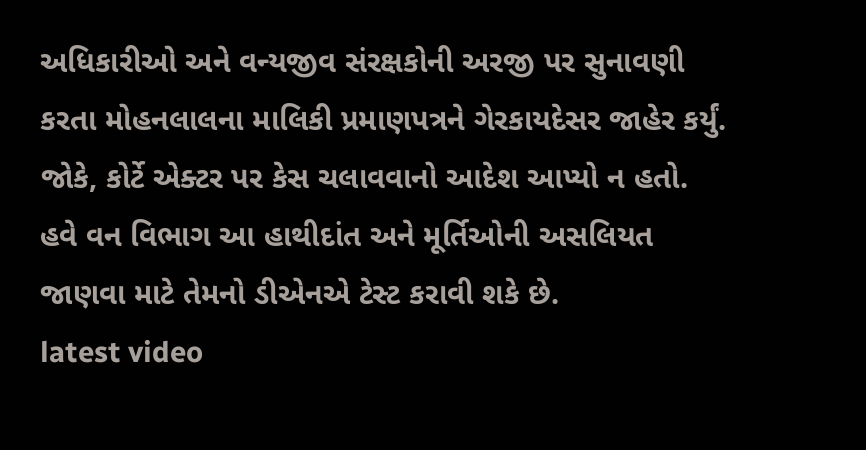અધિકારીઓ અને વન્યજીવ સંરક્ષકોની અરજી પર સુનાવણી કરતા મોહનલાલના માલિકી પ્રમાણપત્રને ગેરકાયદેસર જાહેર કર્યું. જોકે, કોર્ટે એક્ટર પર કેસ ચલાવવાનો આદેશ આપ્યો ન હતો. હવે વન વિભાગ આ હાથીદાંત અને મૂર્તિઓની અસલિયત જાણવા માટે તેમનો ડીએનએ ટેસ્ટ કરાવી શકે છે.
latest video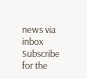news via inbox
Subscribe for the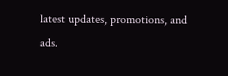latest updates, promotions, and ads.